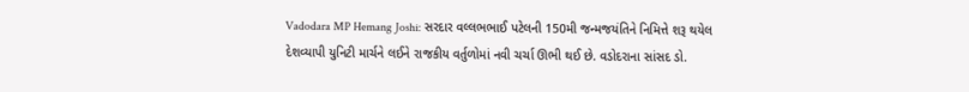Vadodara MP Hemang Joshi: સરદાર વલ્લભભાઈ પટેલની 150મી જન્મજયંતિને નિમિત્તે શરૂ થયેલ દેશવ્યાપી યુનિટી માર્ચને લઈને રાજકીય વર્તુળોમાં નવી ચર્ચા ઊભી થઈ છે. વડોદરાના સાંસદ ડો.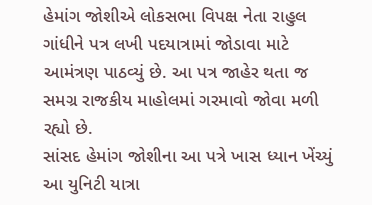હેમાંગ જોશીએ લોકસભા વિપક્ષ નેતા રાહુલ ગાંધીને પત્ર લખી પદયાત્રામાં જોડાવા માટે આમંત્રણ પાઠવ્યું છે. આ પત્ર જાહેર થતા જ સમગ્ર રાજકીય માહોલમાં ગરમાવો જોવા મળી રહ્યો છે.
સાંસદ હેમાંગ જોશીના આ પત્રે ખાસ ધ્યાન ખેંચ્યું
આ યુનિટી યાત્રા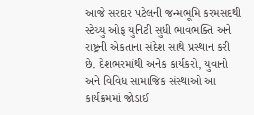આજે સરદાર પટેલની જન્મભૂમિ કરમસદથી સ્ટેચ્યુ ઓફ યુનિટી સુધી ભાવભક્તિ અને રાષ્ટ્રની એકતાના સંદેશ સાથે પ્રસ્થાન કરી છે. દેશભરમાંથી અનેક કાર્યકરો, યુવાનો અને વિવિધ સામાજિક સંસ્થાઓ આ કાર્યક્રમમાં જોડાઈ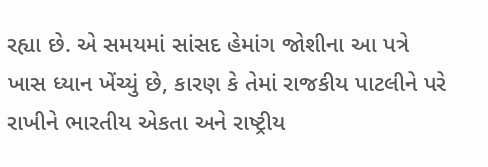રહ્યા છે. એ સમયમાં સાંસદ હેમાંગ જોશીના આ પત્રે ખાસ ધ્યાન ખેંચ્યું છે, કારણ કે તેમાં રાજકીય પાટલીને પરે રાખીને ભારતીય એકતા અને રાષ્ટ્રીય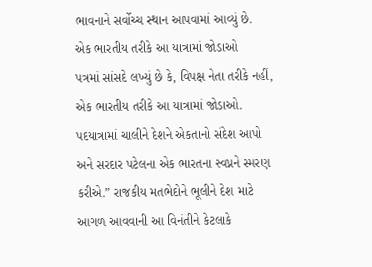ભાવનાને સર્વોચ્ચ સ્થાન આપવામાં આવ્યું છે.
એક ભારતીય તરીકે આ યાત્રામાં જોડાઓ
પત્રમાં સાંસદે લખ્યું છે કે, વિપક્ષ નેતા તરીકે નહીં, એક ભારતીય તરીકે આ યાત્રામાં જોડાઓ. પદયાત્રામાં ચાલીને દેશને એકતાનો સંદેશ આપો અને સરદાર પટેલના એક ભારતના સ્વપ્નને સ્મરણ કરીએ.” રાજકીય મતભેદોને ભૂલીને દેશ માટે આગળ આવવાની આ વિનંતીને કેટલાકે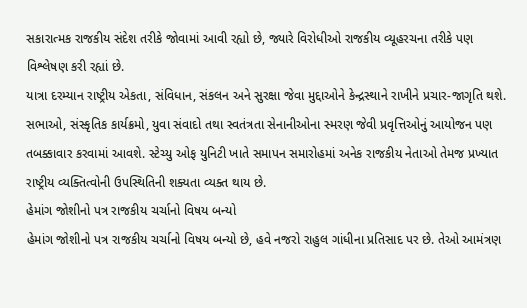સકારાત્મક રાજકીય સંદેશ તરીકે જોવામાં આવી રહ્યો છે, જ્યારે વિરોધીઓ રાજકીય વ્યૂહરચના તરીકે પણ વિશ્લેષણ કરી રહ્યાં છે.
યાત્રા દરમ્યાન રાષ્ટ્રીય એકતા, સંવિધાન, સંકલન અને સુરક્ષા જેવા મુદ્દાઓને કેન્દ્રસ્થાને રાખીને પ્રચાર-જાગૃતિ થશે. સભાઓ, સંસ્કૃતિક કાર્યક્રમો, યુવા સંવાદો તથા સ્વતંત્રતા સેનાનીઓના સ્મરણ જેવી પ્રવૃત્તિઓનું આયોજન પણ તબક્કાવાર કરવામાં આવશે. સ્ટેચ્યુ ઓફ યુનિટી ખાતે સમાપન સમારોહમાં અનેક રાજકીય નેતાઓ તેમજ પ્રખ્યાત રાષ્ટ્રીય વ્યક્તિત્વોની ઉપસ્થિતિની શક્યતા વ્યક્ત થાય છે.
હેમાંગ જોશીનો પત્ર રાજકીય ચર્ચાનો વિષય બન્યો
હેમાંગ જોશીનો પત્ર રાજકીય ચર્ચાનો વિષય બન્યો છે, હવે નજરો રાહુલ ગાંધીના પ્રતિસાદ પર છે. તેઓ આમંત્રણ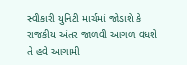સ્વીકારી યુનિટી માર્ચમાં જોડાશે કે રાજકીય અંતર જાળવી આગળ વધશે તે હવે આગામી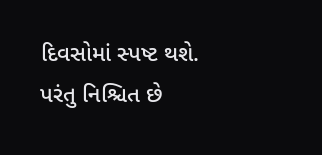દિવસોમાં સ્પષ્ટ થશે. પરંતુ નિશ્ચિત છે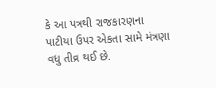કે આ પત્રથી રાજકારણના પાટીયા ઉપર એકતા સામે મંત્રણા વધુ તીવ્ર થઈ છે.